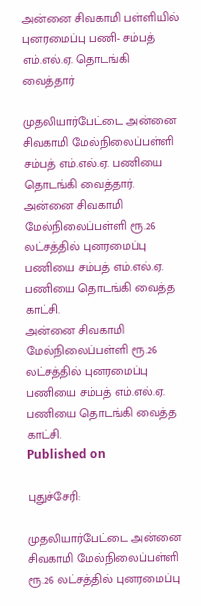அன்னை சிவகாமி பள்ளியில் புனரமைப்பு பணி- சம்பத் எம்.எல்.ஏ. தொடங்கி வைத்தார்

முதலியார்பேட்டை அன்னை சிவகாமி மேல்நிலைப்பள்ளி சம்பத் எம்.எல்.ஏ. பணியை தொடங்கி வைத்தார்.
அன்னை சிவகாமி  மேல்நிலைப்பள்ளி ரூ.26 லட்சத்தில் புனரமைப்பு பணியை சம்பத் எம்.எல்.ஏ. பணியை தொடங்கி வைத்த காட்சி.
அன்னை சிவகாமி மேல்நிலைப்பள்ளி ரூ.26 லட்சத்தில் புனரமைப்பு பணியை சம்பத் எம்.எல்.ஏ. பணியை தொடங்கி வைத்த காட்சி.
Published on

புதுச்சேரி:

முதலியார்பேட்டை அன்னை சிவகாமி மேல்நிலைப்பள்ளி ரூ.26 லட்சத்தில் புனரமைப்பு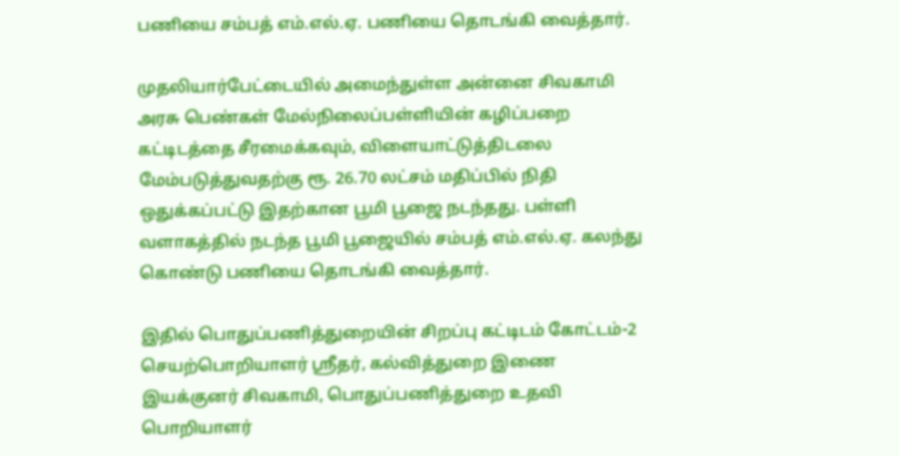பணியை சம்பத் எம்.எல்.ஏ. பணியை தொடங்கி வைத்தார்.

முதலியார்பேட்டையில் அமைந்துள்ள அன்னை சிவகாமி அரசு பெண்கள் மேல்நிலைப்பள்ளியின் கழிப்பறை கட்டிடத்தை சீரமைக்கவும், விளையாட்டுத்திடலை மேம்படுத்துவதற்கு ரூ. 26.70 லட்சம் மதிப்பில் நிதி ஒதுக்கப்பட்டு இதற்கான பூமி பூஜை நடந்தது. பள்ளி வளாகத்தில் நடந்த பூமி பூஜையில் சம்பத் எம்.எல்.ஏ. கலந்து கொண்டு பணியை தொடங்கி வைத்தார்.

இதில் பொதுப்பணித்துறையின் சிறப்பு கட்டிடம் கோட்டம்-2 செயற்பொறியாளர் ஸ்ரீதர், கல்வித்துறை இணை இயக்குனர் சிவகாமி, பொதுப்பணித்துறை உதவி பொறியாளர்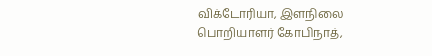விக்டோரியா, இளநிலை பொறியாளர் கோபிநாத்,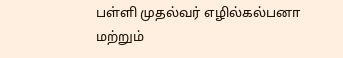பள்ளி முதல்வர் எழில்கல்பனா மற்றும்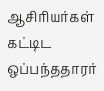ஆசிரியர்கள் கட்டிட ஒப்பந்ததாரர்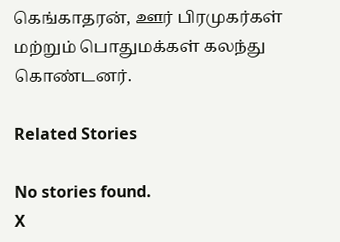கெங்காதரன், ஊர் பிரமுகர்கள் மற்றும் பொதுமக்கள் கலந்து கொண்டனர்.

Related Stories

No stories found.
X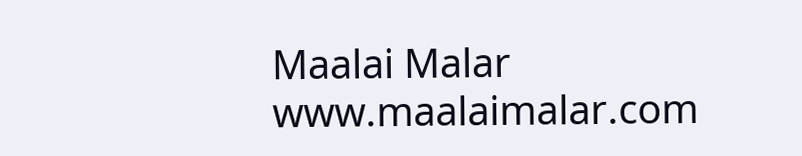Maalai Malar
www.maalaimalar.com